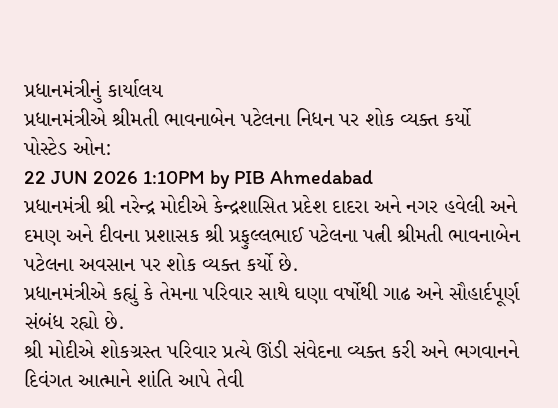પ્રધાનમંત્રીનું કાર્યાલય
પ્રધાનમંત્રીએ શ્રીમતી ભાવનાબેન પટેલના નિધન પર શોક વ્યક્ત કર્યો
પોસ્ટેડ ઓન:
22 JUN 2026 1:10PM by PIB Ahmedabad
પ્રધાનમંત્રી શ્રી નરેન્દ્ર મોદીએ કેન્દ્રશાસિત પ્રદેશ દાદરા અને નગર હવેલી અને દમણ અને દીવના પ્રશાસક શ્રી પ્રફુલ્લભાઈ પટેલના પત્ની શ્રીમતી ભાવનાબેન પટેલના અવસાન પર શોક વ્યક્ત કર્યો છે.
પ્રધાનમંત્રીએ કહ્યું કે તેમના પરિવાર સાથે ઘણા વર્ષોથી ગાઢ અને સૌહાર્દપૂર્ણ સંબંધ રહ્યો છે.
શ્રી મોદીએ શોકગ્રસ્ત પરિવાર પ્રત્યે ઊંડી સંવેદના વ્યક્ત કરી અને ભગવાનને દિવંગત આત્માને શાંતિ આપે તેવી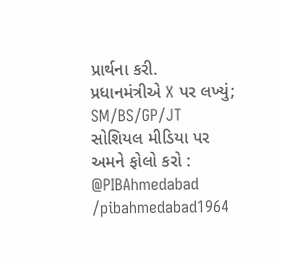પ્રાર્થના કરી.
પ્રધાનમંત્રીએ X પર લખ્યું;
SM/BS/GP/JT
સોશિયલ મીડિયા પર અમને ફોલો કરો :
@PIBAhmedabad
/pibahmedabad1964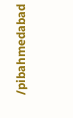/pibahmedabad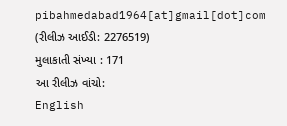pibahmedabad1964[at]gmail[dot]com
(રીલીઝ આઈડી: 2276519)
મુલાકાતી સંખ્યા : 171
આ રીલીઝ વાંચો:
English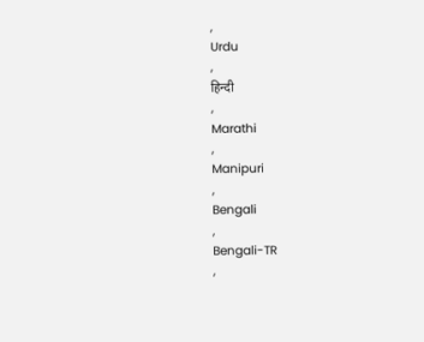,
Urdu
,
हिन्दी
,
Marathi
,
Manipuri
,
Bengali
,
Bengali-TR
,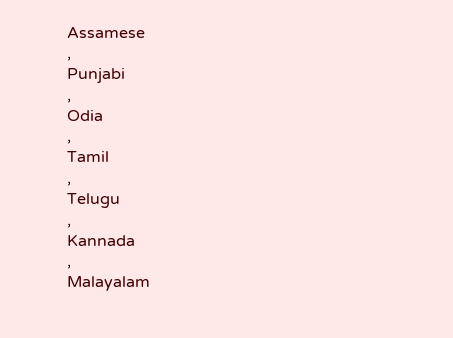Assamese
,
Punjabi
,
Odia
,
Tamil
,
Telugu
,
Kannada
,
Malayalam